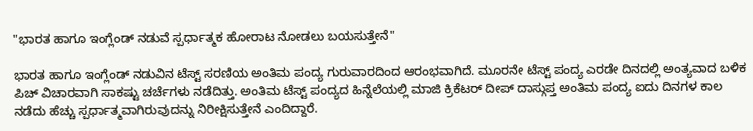"ಭಾರತ ಹಾಗೂ ಇಂಗ್ಲೆಂಡ್ ನಡುವೆ ಸ್ಪರ್ಧಾತ್ಮಕ ಹೋರಾಟ ನೋಡಲು ಬಯಸುತ್ತೇನೆ"

ಭಾರತ ಹಾಗೂ ಇಂಗ್ಲೆಂಡ್ ನಡುವಿನ ಟೆಸ್ಟ್ ಸರಣಿಯ ಅಂತಿಮ ಪಂದ್ಯ ಗುರುವಾರದಿಂದ ಆರಂಭವಾಗಿದೆ. ಮೂರನೇ ಟೆಸ್ಟ್ ಪಂದ್ಯ ಎರಡೇ ದಿನದಲ್ಲಿ ಅಂತ್ಯವಾದ ಬಳಿಕ ಪಿಚ್ ವಿಚಾರವಾಗಿ ಸಾಕಷ್ಟು ಚರ್ಚೆಗಳು ನಡೆದಿತ್ತು. ಅಂತಿಮ ಟೆಸ್ಟ್ ಪಂದ್ಯದ ಹಿನ್ನೆಲೆಯಲ್ಲಿ ಮಾಜಿ ಕ್ರಿಕೆಟರ್ ದೀಪ್ ದಾಸ್ಗುಪ್ತ ಅಂತಿಮ ಪಂದ್ಯ ಐದು ದಿನಗಳ ಕಾಲ ನಡೆದು ಹೆಚ್ಚು ಸ್ಪರ್ಧಾತ್ಮವಾಗಿರುವುದನ್ನು ನಿರೀಕ್ಷಿಸುತ್ತೇನೆ ಎಂದಿದ್ದಾರೆ.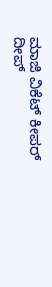ಮಾಜಿ ವಿಕೆಟ್ ಕೀಪರ್ ದೀಪ್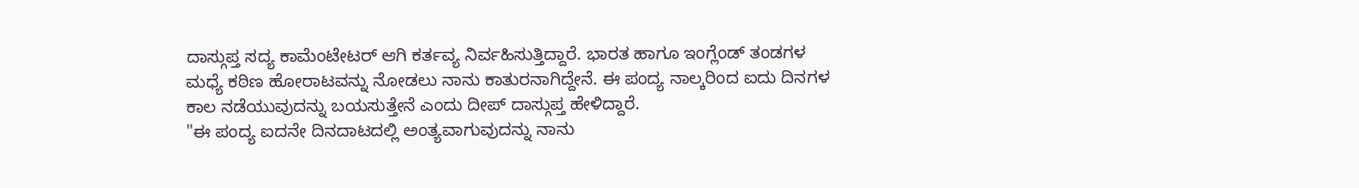ದಾಸ್ಗುಪ್ತ ಸದ್ಯ ಕಾಮೆಂಟೇಟರ್ ಆಗಿ ಕರ್ತವ್ಯ ನಿರ್ವಹಿಸುತ್ತಿದ್ದಾರೆ. ಭಾರತ ಹಾಗೂ ಇಂಗ್ಲೆಂಡ್ ತಂಡಗಳ ಮಧ್ಯೆ ಕಠಿಣ ಹೋರಾಟವನ್ನು ನೋಡಲು ನಾನು ಕಾತುರನಾಗಿದ್ದೇನೆ. ಈ ಪಂದ್ಯ ನಾಲ್ಕರಿಂದ ಐದು ದಿನಗಳ ಕಾಲ ನಡೆಯುವುದನ್ನು ಬಯಸುತ್ತೇನೆ ಎಂದು ದೀಪ್ ದಾಸ್ಗುಪ್ತ ಹೇಳಿದ್ದಾರೆ.
"ಈ ಪಂದ್ಯ ಐದನೇ ದಿನದಾಟದಲ್ಲಿ ಅಂತ್ಯವಾಗುವುದನ್ನು ನಾನು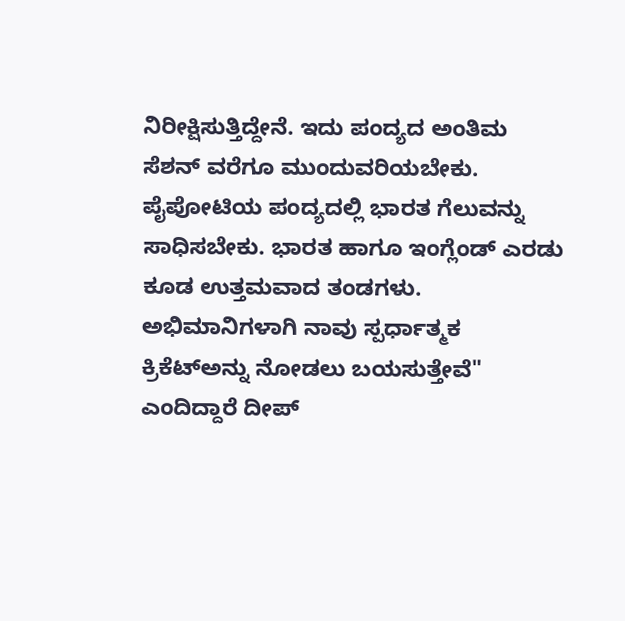ನಿರೀಕ್ಷಿಸುತ್ತಿದ್ದೇನೆ. ಇದು ಪಂದ್ಯದ ಅಂತಿಮ ಸೆಶನ್ ವರೆಗೂ ಮುಂದುವರಿಯಬೇಕು. ಪೈಪೋಟಿಯ ಪಂದ್ಯದಲ್ಲಿ ಭಾರತ ಗೆಲುವನ್ನು ಸಾಧಿಸಬೇಕು. ಭಾರತ ಹಾಗೂ ಇಂಗ್ಲೆಂಡ್ ಎರಡು ಕೂಡ ಉತ್ತಮವಾದ ತಂಡಗಳು. ಅಭಿಮಾನಿಗಳಾಗಿ ನಾವು ಸ್ಪರ್ಧಾತ್ಮಕ ಕ್ರಿಕೆಟ್ಅನ್ನು ನೋಡಲು ಬಯಸುತ್ತೇವೆ" ಎಂದಿದ್ದಾರೆ ದೀಪ್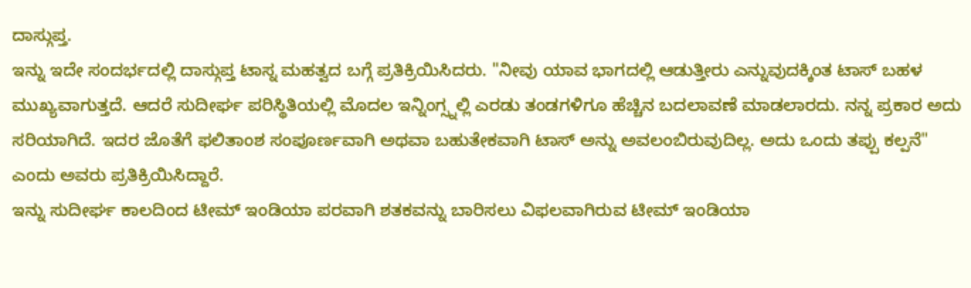ದಾಸ್ಗುಪ್ತ.
ಇನ್ನು ಇದೇ ಸಂದರ್ಭದಲ್ಲಿ ದಾಸ್ಗುಪ್ತ ಟಾಸ್ನ ಮಹತ್ವದ ಬಗ್ಗೆ ಪ್ರತಿಕ್ರಿಯಿಸಿದರು. "ನೀವು ಯಾವ ಭಾಗದಲ್ಲಿ ಆಡುತ್ತೀರು ಎನ್ನುವುದಕ್ಕಿಂತ ಟಾಸ್ ಬಹಳ ಮುಖ್ಯವಾಗುತ್ತದೆ. ಆದರೆ ಸುದೀರ್ಘ ಪರಿಸ್ಥಿತಿಯಲ್ಲಿ ಮೊದಲ ಇನ್ನಿಂಗ್ಸ್ನಲ್ಲಿ ಎರಡು ತಂಡಗಳಿಗೂ ಹೆಚ್ಚಿನ ಬದಲಾವಣೆ ಮಾಡಲಾರದು. ನನ್ನ ಪ್ರಕಾರ ಅದು ಸರಿಯಾಗಿದೆ. ಇದರ ಜೊತೆಗೆ ಫಲಿತಾಂಶ ಸಂಪೂರ್ಣವಾಗಿ ಅಥವಾ ಬಹುತೇಕವಾಗಿ ಟಾಸ್ ಅನ್ನು ಅವಲಂಬಿರುವುದಿಲ್ಲ. ಅದು ಒಂದು ತಪ್ಪು ಕಲ್ಪನೆ" ಎಂದು ಅವರು ಪ್ರತಿಕ್ರಿಯಿಸಿದ್ದಾರೆ.
ಇನ್ನು ಸುದೀರ್ಘ ಕಾಲದಿಂದ ಟೀಮ್ ಇಂಡಿಯಾ ಪರವಾಗಿ ಶತಕವನ್ನು ಬಾರಿಸಲು ವಿಫಲವಾಗಿರುವ ಟೀಮ್ ಇಂಡಿಯಾ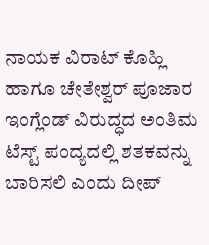ನಾಯಕ ವಿರಾಟ್ ಕೊಹ್ಲಿ ಹಾಗೂ ಚೇತೇಶ್ವರ್ ಪೂಜಾರ ಇಂಗ್ಲೆಂಡ್ ವಿರುದ್ಧದ ಅಂತಿಮ ಟೆಸ್ಟ್ ಪಂದ್ಯದಲ್ಲಿ ಶತಕವನ್ನು ಬಾರಿಸಲಿ ಎಂದು ದೀಪ್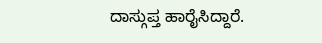ದಾಸ್ಗುಪ್ತ ಹಾರೈಸಿದ್ದಾರೆ.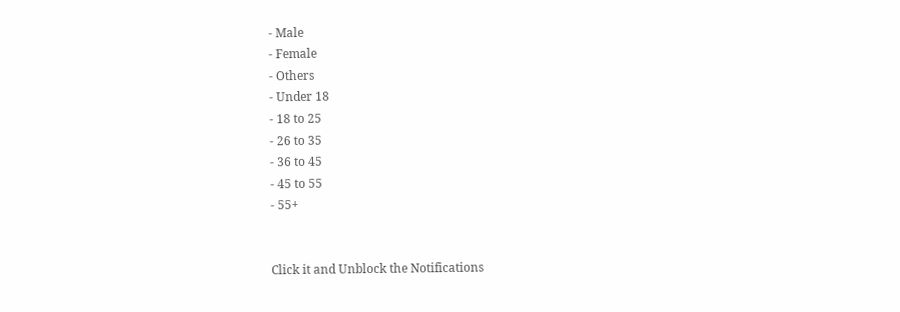- Male
- Female
- Others
- Under 18
- 18 to 25
- 26 to 35
- 36 to 45
- 45 to 55
- 55+


Click it and Unblock the Notifications